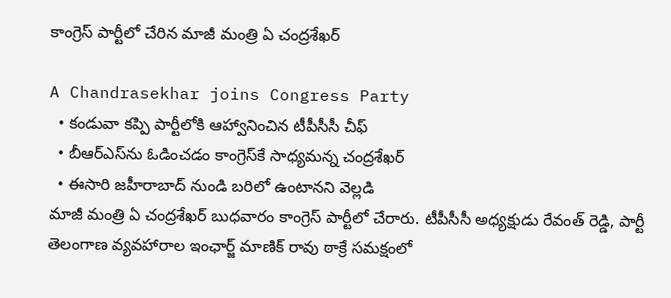కాంగ్రెస్ పార్టీలో చేరిన మాజీ మంత్రి ఏ చంద్రశేఖర్

A Chandrasekhar joins Congress Party
  • కండువా కప్పి పార్టీలోకి ఆహ్వానించిన టీపీసీసీ చీఫ్
  • బీఆర్ఎస్‌ను ఓడించడం కాంగ్రెస్‌కే సాధ్యమన్న చంద్రశేఖర్
  • ఈసారి జహీరాబాద్ నుండి బరిలో ఉంటానని వెల్లడి
మాజీ మంత్రి ఏ చంద్రశేఖర్ బుధవారం కాంగ్రెస్ పార్టీలో చేరారు. టీపీసీసీ అధ్యక్షుడు రేవంత్ రెడ్డి, పార్టీ తెలంగాణ వ్యవహారాల ఇంఛార్జ్ మాణిక్ రావు ఠాక్రే సమక్షంలో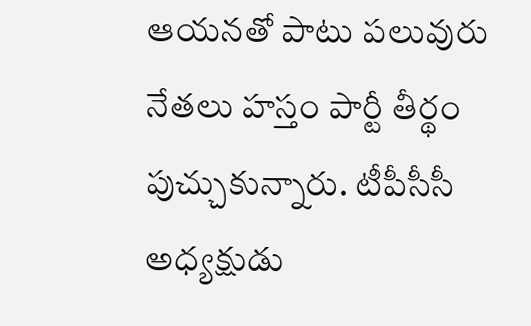ఆయనతో పాటు పలువురు నేతలు హస్తం పార్టీ తీర్థం పుచ్చుకున్నారు. టీపీసీసీ అధ్యక్షుడు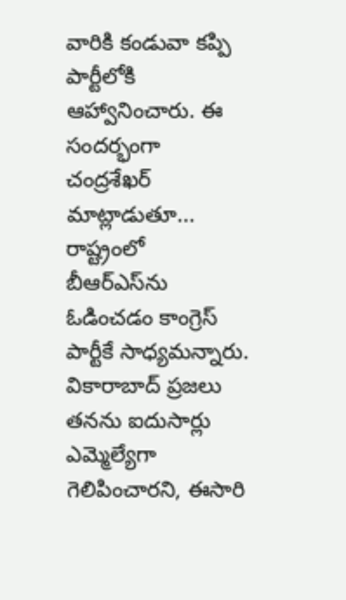వారికి కండువా కప్పి పార్టీలోకి ఆహ్వానించారు. ఈ సందర్భంగా చంద్రశేఖర్ మాట్లాడుతూ... రాష్ట్రంలో బీఆర్ఎస్‌ను ఓడించడం కాంగ్రెస్ పార్టీకే సాధ్యమన్నారు. వికారాబాద్ ప్రజలు తనను ఐదుసార్లు ఎమ్మెల్యేగా గెలిపించారని, ఈసారి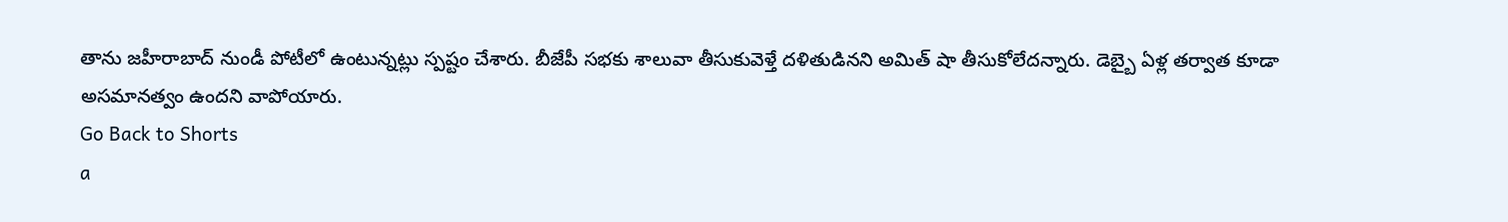తాను జహీరాబాద్ నుండీ పోటీలో ఉంటున్నట్లు స్పష్టం చేశారు. బీజేపీ సభకు శాలువా తీసుకువెళ్తే దళితుడినని అమిత్ షా తీసుకోలేదన్నారు. డెబ్బై ఏళ్ల తర్వాత కూడా అసమానత్వం ఉందని వాపోయారు.
Go Back to Shorts
a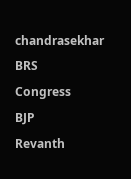chandrasekhar
BRS
Congress
BJP
Revanth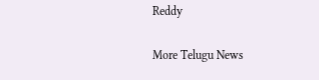Reddy

More Telugu News